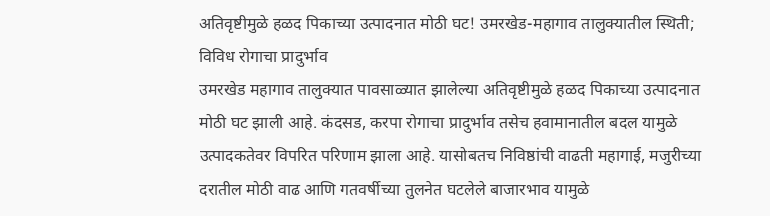अतिवृष्टीमुळे हळद पिकाच्या उत्पादनात मोठी घट! उमरखेड-महागाव तालुक्यातील स्थिती; विविध रोगाचा प्रादुर्भाव
उमरखेड महागाव तालुक्यात पावसाळ्यात झालेल्या अतिवृष्टीमुळे हळद पिकाच्या उत्पादनात मोठी घट झाली आहे. कंदसड, करपा रोगाचा प्रादुर्भाव तसेच हवामानातील बदल यामुळे उत्पादकतेवर विपरित परिणाम झाला आहे. यासोबतच निविष्ठांची वाढती महागाई, मजुरीच्या दरातील मोठी वाढ आणि गतवर्षीच्या तुलनेत घटलेले बाजारभाव यामुळे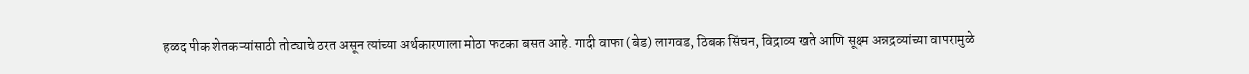हळद पीक शेतकऱ्यांसाठी तोट्याचे ठरत असून त्यांच्या अर्थकारणाला मोठा फटका बसत आहे. गादी वाफा (बेड) लागवड, ठिबक सिंचन, विद्राव्य खते आणि सूक्ष्म अन्नद्रव्यांच्या वापरामुळे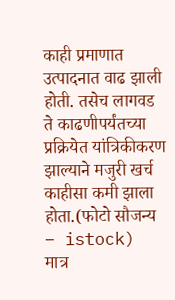काही प्रमाणात उत्पादनात वाढ झाली होती. तसेच लागवड ते काढणीपर्यंतच्या प्रक्रियेत यांत्रिकीकरण झाल्याने मजुरी खर्च काहीसा कमी झाला होता.(फोटो सौजन्य – istock)
मात्र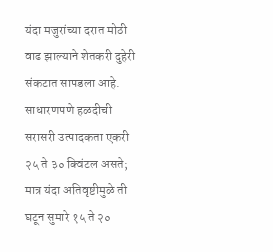यंदा मजुरांच्या दरात मोठी वाढ झाल्याने शेतकरी दुहेरी संकटात सापडला आहे. साधारणपणे हळदीची सरासरी उत्पादकता एकरी २५ ते ३० क्विंटल असते; मात्र यंदा अतिवृष्टीमुळे ती घटून सुमारे १५ ते २०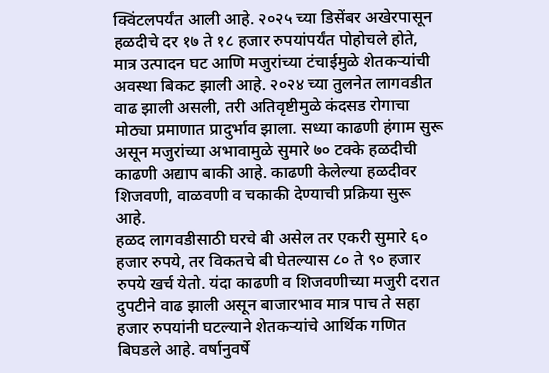क्विंटलपर्यंत आली आहे. २०२५ च्या डिसेंबर अखेरपासून हळदीचे दर १७ ते १८ हजार रुपयांपर्यंत पोहोचले होते, मात्र उत्पादन घट आणि मजुरांच्या टंचाईमुळे शेतकऱ्यांची अवस्था बिकट झाली आहे. २०२४ च्या तुलनेत लागवडीत वाढ झाली असली, तरी अतिवृष्टीमुळे कंदसड रोगाचा मोठ्या प्रमाणात प्रादुर्भाव झाला. सध्या काढणी हंगाम सुरू असून मजुरांच्या अभावामुळे सुमारे ७० टक्के हळदीची काढणी अद्याप बाकी आहे. काढणी केलेल्या हळदीवर शिजवणी, वाळवणी व चकाकी देण्याची प्रक्रिया सुरू आहे.
हळद लागवडीसाठी घरचे बी असेल तर एकरी सुमारे ६० हजार रुपये, तर विकतचे बी घेतल्यास ८० ते ९० हजार रुपये खर्च येतो. यंदा काढणी व शिजवणीच्या मजुरी दरात दुपटीने वाढ झाली असून बाजारभाव मात्र पाच ते सहा हजार रुपयांनी घटल्याने शेतकऱ्यांचे आर्थिक गणित बिघडले आहे. वर्षानुवर्षे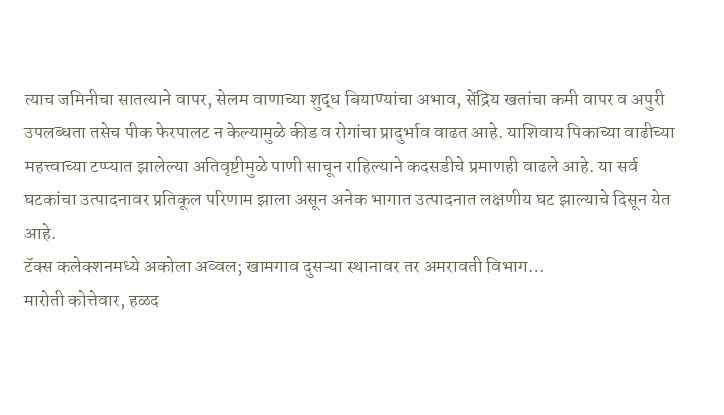त्याच जमिनीचा सातत्याने वापर, सेलम वाणाच्या शुद्ध बियाण्यांचा अभाव, सेंद्रिय खतांचा कमी वापर व अपुरी उपलब्धता तसेच पीक फेरपालट न केल्यामुळे कीड व रोगांचा प्रादुर्भाव वाढत आहे. याशिवाय पिकाच्या वाढीच्या महत्त्वाच्या टप्प्यात झालेल्या अतिवृष्टीमुळे पाणी साचून राहिल्याने कदसडीचे प्रमाणही वाढले आहे. या सर्व घटकांचा उत्पादनावर प्रतिकूल परिणाम झाला असून अनेक भागात उत्पादनात लक्षणीय घट झाल्याचे दिसून येत आहे.
टॅक्स कलेक्शनमध्ये अकोला अव्वल; खामगाव दुसऱ्या स्थानावर तर अमरावती विभाग…
मारोती कोत्तेवार, हळद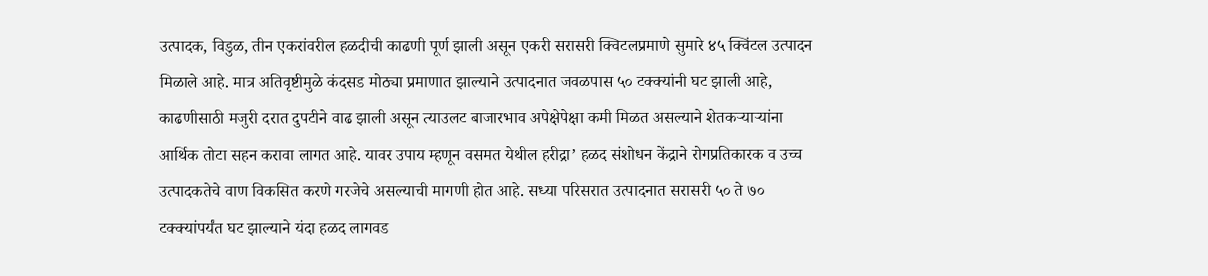उत्पादक, विडुळ, तीन एकरांवरील हळदीची काढणी पूर्ण झाली असून एकरी सरासरी क्विटलप्रमाणे सुमारे ४५ क्विंटल उत्पादन मिळाले आहे. मात्र अतिवृष्टीमुळे कंदसड मोठ्या प्रमाणात झाल्याने उत्पादनात जवळपास ५० टक्क्यांनी घट झाली आहे, काढणीसाठी मजुरी दरात दुपटीने वाढ झाली असून त्याउलट बाजारभाव अपेक्षेपेक्षा कमी मिळत असल्याने शेतकऱ्याऱ्यांना आर्थिक तोटा सहन करावा लागत आहे. यावर उपाय म्हणून वसमत येथील हरीद्रा’ हळद संशोधन केंद्राने रोगप्रतिकारक व उच्च उत्पादकतेचे वाण विकसित करणे गरजेचे असल्याची मागणी होत आहे. सध्या परिसरात उत्पादनात सरासरी ५० ते ७० टक्क्यांपर्यंत घट झाल्याने यंदा हळद लागवड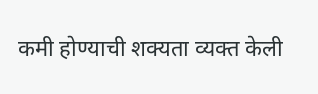कमी होण्याची शक्यता व्यक्त केली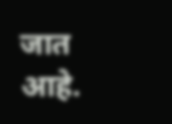जात आहे.